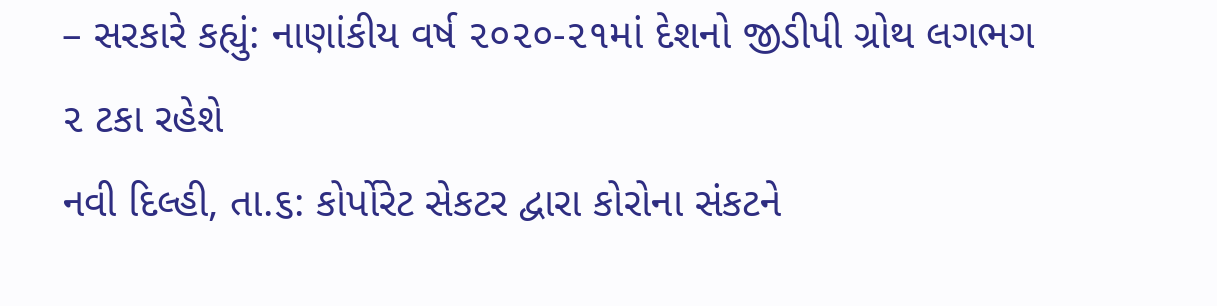– સરકારે કહ્યું: નાણાંકીય વર્ષ ૨૦૨૦-૨૧માં દેશનો જીડીપી ગ્રોથ લગભગ ૨ ટકા રહેશે
નવી દિલ્હી, તા.૬: કોર્પોરેટ સેકટર દ્વારા કોરોના સંકટને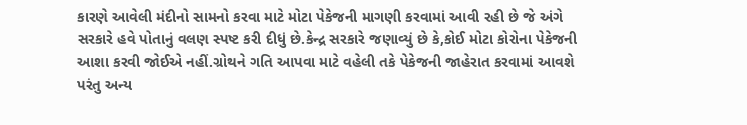કારણે આવેલી મંદીનો સામનો કરવા માટે મોટા પેકેજની માગણી કરવામાં આવી રહી છે જે અંગે સરકારે હવે પોતાનું વલણ સ્પષ્ટ કરી દીધું છે.કેન્દ્ર સરકારે જણાવ્યું છે કે,કોઈ મોટા કોરોના પેકેજની આશા કરવી જોઈએ નહીં.ગ્રોથને ગતિ આપવા માટે વહેલી તકે પેકેજની જાહેરાત કરવામાં આવશે પરંતુ અન્ય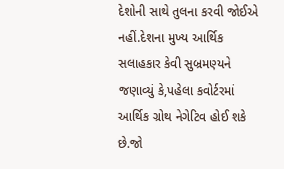દેશોની સાથે તુલના કરવી જોઈએ નહીં.દેશના મુખ્ય આર્થિક સલાહકાર કેવી સુબ્રમણ્યને જણાવ્યું કે,પહેલા કવોર્ટરમાં આર્થિક ગ્રોથ નેગેટિવ હોઈ શકે છે.જો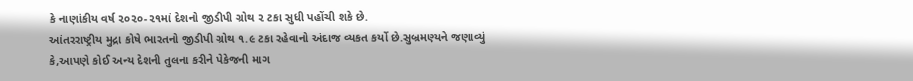કે નાણાંકીય વર્ષ ૨૦૨૦-૨૧માં દેશનો જીડીપી ગ્રોથ ૨ ટકા સુધી પહોંચી શકે છે.
આંતરરાષ્ટ્રીય મુદ્રા કોષે ભારતનો જીડીપી ગ્રોથ ૧.૯ ટકા રહેવાનો અંદાજ વ્યકત કર્યો છે.સુબ્રમણ્યને જણાવ્યું કે,આપણે કોઈ અન્ય દેશની તુલના કરીને પેકેજની માગ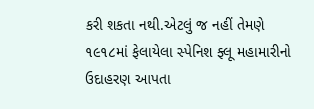કરી શકતા નથી.એટલું જ નહીં તેમણે ૧૯૧૮માં ફેલાયેલા સ્પેનિશ ફ્લૂ મહામારીનો ઉદાહરણ આપતા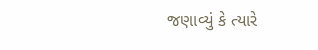જણાવ્યું કે ત્યારે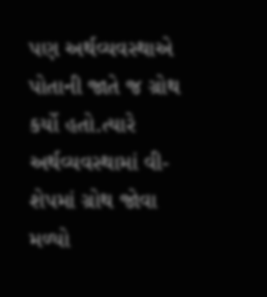પણ અર્થવ્યવસ્થાએ પોતાની જાતે જ ગ્રોથ કર્યો હતો.ત્યારે અર્થવ્યવસ્થામાં વી-શેપમાં ગ્રોથ જોવા મળ્યો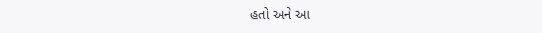હતો અને આ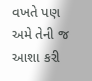વખતે પણ અમે તેની જ આશા કરી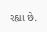રહ્યા છે.